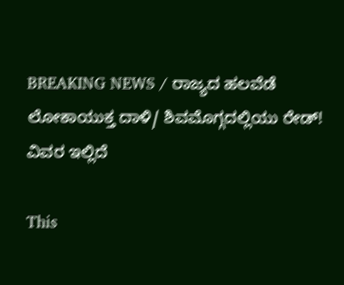BREAKING NEWS / ರಾಜ್ಯದ ಹಲವೆಡೆ ಲೋಕಾಯುಕ್ತ ದಾಳಿ/ ಶಿವಮೊಗ್ಗದಲ್ಲಿಯು ರೇಡ್! ವಿವರ ಇಲ್ಲಿದೆ

This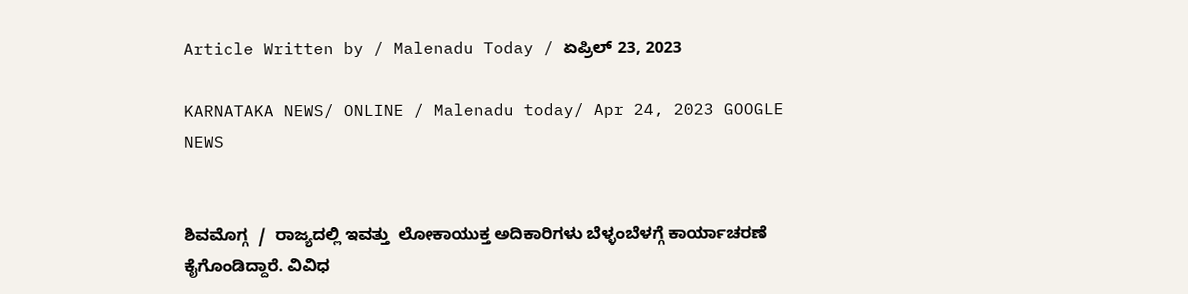Article Written by / Malenadu Today / ಏಪ್ರಿಲ್ 23, 2023

KARNATAKA NEWS/ ONLINE / Malenadu today/ Apr 24, 2023 GOOGLE NEWS


ಶಿವಮೊಗ್ಗ  /  ರಾಜ್ಯದಲ್ಲಿ ಇವತ್ತು  ಲೋಕಾಯುಕ್ತ ಅದಿಕಾರಿಗಳು ಬೆಳ್ಳಂಬೆಳಗ್ಗೆ ಕಾರ್ಯಾಚರಣೆ ಕೈಗೊಂಡಿದ್ದಾರೆ. ವಿವಿಧ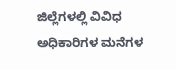ಜಿಲ್ಲೆಗಳಲ್ಲಿ ವಿವಿಧ ಅಧಿಕಾರಿಗಳ ಮನೆಗಳ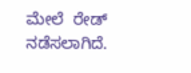ಮೇಲೆ  ರೇಡ್ ನಡೆಸಲಾಗಿದೆ.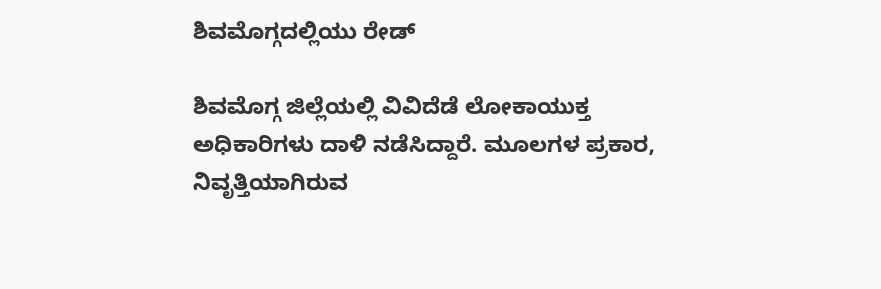ಶಿವಮೊಗ್ಗದಲ್ಲಿಯು ರೇಡ್

ಶಿವಮೊಗ್ಗ ಜಿಲ್ಲೆಯಲ್ಲಿ ವಿವಿದೆಡೆ ಲೋಕಾಯುಕ್ತ ಅಧಿಕಾರಿಗಳು ದಾಳಿ ನಡೆಸಿದ್ದಾರೆ. ಮೂಲಗಳ ಪ್ರಕಾರ, ನಿವೃತ್ತಿಯಾಗಿರುವ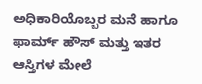ಅಧಿಕಾರಿಯೊಬ್ಬರ ಮನೆ ಹಾಗೂ ಫಾರ್ಮ್ ಹೌಸ್ ಮತ್ತು ಇತರ ಆಸ್ತಿಗಳ ಮೇಲೆ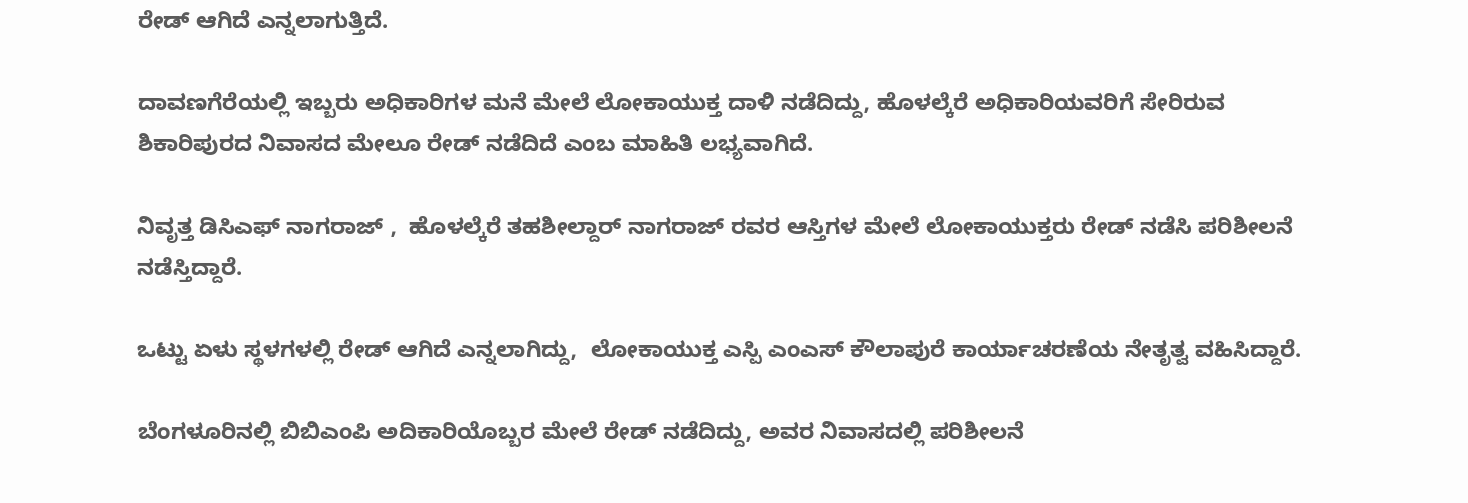ರೇಡ್ ಆಗಿದೆ ಎನ್ನಲಾಗುತ್ತಿದೆ.

ದಾವಣಗೆರೆಯಲ್ಲಿ ಇಬ್ಬರು ಅಧಿಕಾರಿಗಳ ಮನೆ ಮೇಲೆ ಲೋಕಾಯುಕ್ತ ದಾಳಿ ನಡೆದಿದ್ದು, ಹೊಳಲ್ಕೆರೆ ಅಧಿಕಾರಿಯವರಿಗೆ ಸೇರಿರುವ ಶಿಕಾರಿಪುರದ ನಿವಾಸದ ಮೇಲೂ ರೇಡ್ ನಡೆದಿದೆ ಎಂಬ ಮಾಹಿತಿ ಲಭ್ಯವಾಗಿದೆ.

ನಿವೃತ್ತ ಡಿಸಿಎಫ್ ನಾಗರಾಜ್ ,  ಹೊಳಲ್ಕೆರೆ ತಹಶೀಲ್ದಾರ್ ನಾಗರಾಜ್ ರವರ ಆಸ್ತಿಗಳ ಮೇಲೆ ಲೋಕಾಯುಕ್ತರು ರೇಡ್ ನಡೆಸಿ ಪರಿಶೀಲನೆ ನಡೆಸ್ತಿದ್ದಾರೆ.

ಒಟ್ಟು ಏಳು ಸ್ಥಳಗಳಲ್ಲಿ ರೇಡ್ ಆಗಿದೆ ಎನ್ನಲಾಗಿದ್ದು,  ಲೋಕಾಯುಕ್ತ ಎಸ್ಪಿ ಎಂಎಸ್ ಕೌಲಾಪುರೆ ಕಾರ್ಯಾಚರಣೆಯ ನೇತೃತ್ವ ವಹಿಸಿದ್ದಾರೆ.

ಬೆಂಗಳೂರಿನಲ್ಲಿ ಬಿಬಿಎಂಪಿ ಅದಿಕಾರಿಯೊಬ್ಬರ ಮೇಲೆ ರೇಡ್ ನಡೆದಿದ್ದು, ಅವರ ನಿವಾಸದಲ್ಲಿ ಪರಿಶೀಲನೆ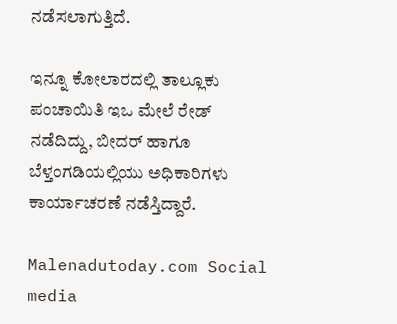ನಡೆಸಲಾಗುತ್ತಿದೆ.

ಇನ್ನೂ ಕೋಲಾರದಲ್ಲಿ ತಾಲ್ಲೂಕು ಪಂಚಾಯಿತಿ ಇಒ ಮೇಲೆ ರೇಡ್ ನಡೆದಿದ್ದು, ಬೀದರ್ ಹಾಗೂ ಬೆಳ್ತಂಗಡಿಯಲ್ಲಿಯು ಅಧಿಕಾರಿಗಳು ಕಾರ್ಯಾಚರಣೆ ನಡೆಸ್ತಿದ್ದಾರೆ.

Malenadutoday.com Social media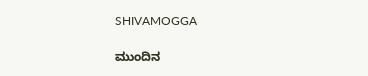SHIVAMOGGA

ಮುಂದಿನ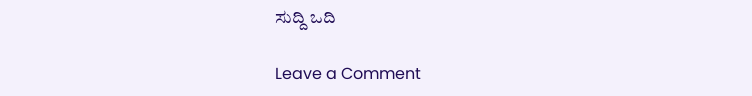ಸುದ್ದಿ ಒದಿ

Leave a Comment